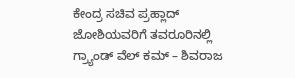ಕೇಂದ್ರ ಸಚಿವ ಪ್ರಹ್ಲಾದ್ ಜೋಶಿಯವರಿಗೆ ತವರೂರಿನಲ್ಲಿ ಗ್ರ್ಯಾಂಡ್ ವೆಲ್ ಕಮ್ – ಶಿವರಾಜ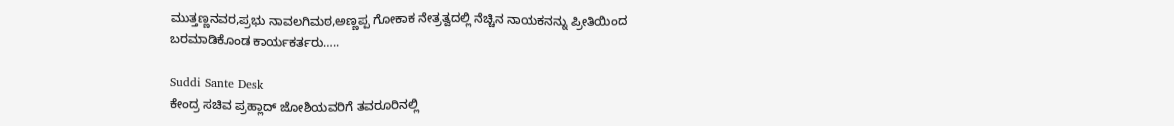ಮುತ್ತಣ್ಣನವರ,ಪ್ರಭು ನಾವಲಗಿಮಠ,ಅಣ್ಣಪ್ಪ ಗೋಕಾಕ ನೇತ್ರತ್ವದಲ್ಲಿ ನೆಚ್ಚಿನ ನಾಯಕನನ್ನು ಪ್ರೀತಿಯಿಂದ ಬರಮಾಡಿಕೊಂಡ ಕಾರ್ಯಕರ್ತರು…..

Suddi Sante Desk
ಕೇಂದ್ರ ಸಚಿವ ಪ್ರಹ್ಲಾದ್ ಜೋಶಿಯವರಿಗೆ ತವರೂರಿನಲ್ಲಿ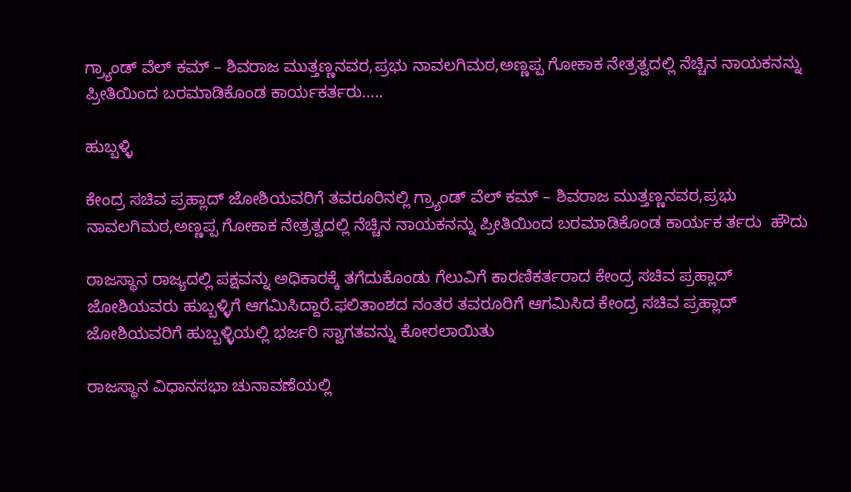ಗ್ರ್ಯಾಂಡ್ ವೆಲ್ ಕಮ್ – ಶಿವರಾಜ ಮುತ್ತಣ್ಣನವರ,ಪ್ರಭು ನಾವಲಗಿಮಠ,ಅಣ್ಣಪ್ಪ ಗೋಕಾಕ ನೇತ್ರತ್ವದಲ್ಲಿ ನೆಚ್ಚಿನ ನಾಯಕನನ್ನು ಪ್ರೀತಿಯಿಂದ ಬರಮಾಡಿಕೊಂಡ ಕಾರ್ಯಕರ್ತರು…..

ಹುಬ್ಬಳ್ಳಿ

ಕೇಂದ್ರ ಸಚಿವ ಪ್ರಹ್ಲಾದ್ ಜೋಶಿಯವರಿಗೆ ತವರೂರಿನಲ್ಲಿ ಗ್ರ್ಯಾಂಡ್ ವೆಲ್ ಕಮ್ – ಶಿವರಾಜ ಮುತ್ತಣ್ಣನವರ,ಪ್ರಭು ನಾವಲಗಿಮಠ,ಅಣ್ಣಪ್ಪ ಗೋಕಾಕ ನೇತ್ರತ್ವದಲ್ಲಿ ನೆಚ್ಚಿನ ನಾಯಕನನ್ನು ಪ್ರೀತಿಯಿಂದ ಬರಮಾಡಿಕೊಂಡ ಕಾರ್ಯಕ ರ್ತರು  ಹೌದು

ರಾಜಸ್ಥಾನ ರಾಜ್ಯದಲ್ಲಿ ಪಕ್ಷವನ್ನು ಅಧಿಕಾರಕ್ಕೆ ತಗೆದುಕೊಂಡು ಗೆಲುವಿಗೆ ಕಾರಣಿಕರ್ತರಾದ ಕೇಂದ್ರ ಸಚಿವ ಪ್ರಹ್ಲಾದ್ ಜೋಶಿಯವರು ಹುಬ್ಬಳ್ಳಿಗೆ ಆಗಮಿಸಿದ್ದಾರೆ.ಫಲಿತಾಂಶದ ನಂತರ ತವರೂರಿಗೆ ಆಗಮಿಸಿದ ಕೇಂದ್ರ ಸಚಿವ ಪ್ರಹ್ಲಾದ್ ಜೋಶಿಯವರಿಗೆ ಹುಬ್ಬಳ್ಳಿಯಲ್ಲಿ ಭರ್ಜರಿ ಸ್ವಾಗತವನ್ನು ಕೋರಲಾಯಿತು

ರಾಜಸ್ಥಾನ ವಿಧಾನಸಭಾ ಚುನಾವಣೆಯಲ್ಲಿ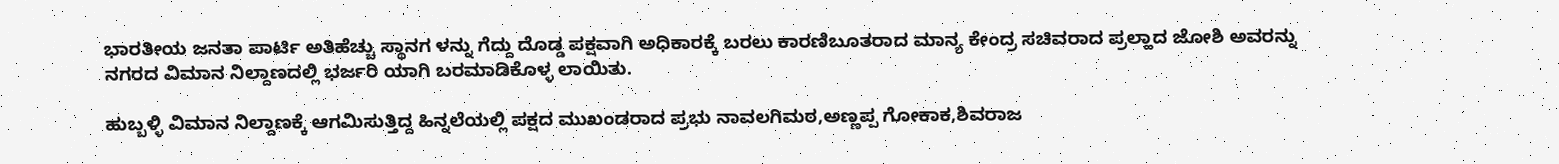ಭಾರತೀಯ ಜನತಾ ಪಾರ್ಟಿ ಅತಿಹೆಚ್ಚು ಸ್ಥಾನಗ ಳನ್ನು ಗೆದ್ದು ದೊಡ್ಡ ಪಕ್ಷವಾಗಿ ಅಧಿಕಾರಕ್ಕೆ ಬರಲು ಕಾರಣಿಬೂತರಾದ ಮಾನ್ಯ ಕೇಂದ್ರ ಸಚಿವರಾದ ಪ್ರಲ್ಹಾದ ಜೋಶಿ ಅವರನ್ನು ನಗರದ ವಿಮಾನ ನಿಲ್ದಾಣದಲ್ಲಿ ಭರ್ಜರಿ ಯಾಗಿ ಬರಮಾಡಿಕೊಳ್ಳ ಲಾಯಿತು.

ಹುಬ್ಬಳ್ಳಿ ವಿಮಾನ ನಿಲ್ದಾಣಕ್ಕೆ ಆಗಮಿಸುತ್ತಿದ್ದ ಹಿನ್ನಲೆಯಲ್ಲಿ ಪಕ್ಷದ ಮುಖಂಡರಾದ ಪ್ರಭು ನಾವಲಗಿಮಠ,ಅಣ್ಣಪ್ಪ ಗೋಕಾಕ,ಶಿವರಾಜ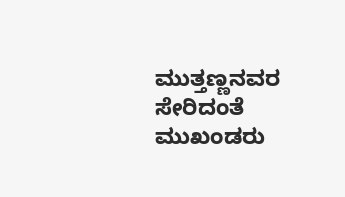ಮುತ್ತಣ್ಣನವರ ಸೇರಿದಂತೆ ಮುಖಂಡರು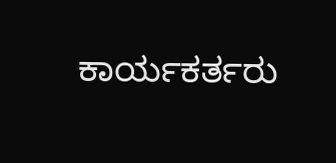ಕಾರ್ಯಕರ್ತರು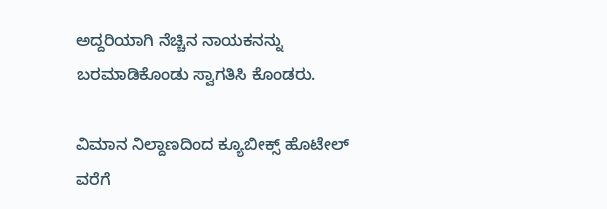ಅದ್ದರಿಯಾಗಿ ನೆಚ್ಚಿನ ನಾಯಕನನ್ನು ಬರಮಾಡಿಕೊಂಡು ಸ್ವಾಗತಿಸಿ ಕೊಂಡರು.

ವಿಮಾನ ನಿಲ್ದಾಣದಿಂದ ಕ್ಯೂಬೀಕ್ಸ್ ಹೊಟೇಲ್ ವರೆಗೆ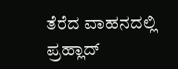ತೆರೆದ ವಾಹನದಲ್ಲಿ ಪ್ರಹ್ಲಾದ್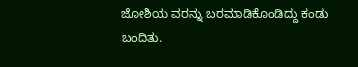ಜೋಶಿಯ ವರನ್ನು ಬರಮಾಡಿಕೊಂಡಿದ್ದು ಕಂಡು ಬಂದಿತು.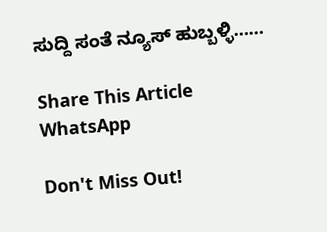ಸುದ್ದಿ ಸಂತೆ ನ್ಯೂಸ್ ಹುಬ್ಬಳ್ಳಿ……

Share This Article
WhatsApp

Don't Miss Out!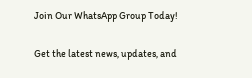Join Our WhatsApp Group Today!

Get the latest news, updates, and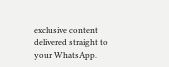exclusive content delivered straight to your WhatsApp.